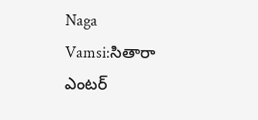Naga Vamsi:సితారా ఎంటర్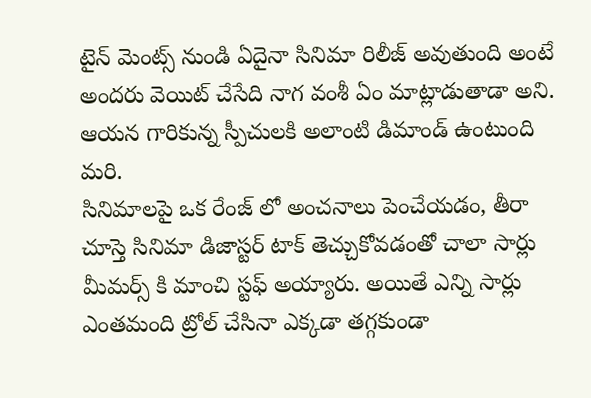టైన్ మెంట్స్ నుండి ఏదైనా సినిమా రిలీజ్ అవుతుంది అంటే అందరు వెయిట్ చేసేది నాగ వంశీ ఏం మాట్లాడుతాడా అని. ఆయన గారికున్న స్పీచులకి అలాంటి డిమాండ్ ఉంటుంది మరి.
సినిమాలపై ఒక రేంజ్ లో అంచనాలు పెంచేయడం, తీరా చూస్తె సినిమా డిజాస్టర్ టాక్ తెచ్చుకోవడంతో చాలా సార్లు మీమర్స్ కి మాంచి స్టఫ్ అయ్యారు. అయితే ఎన్ని సార్లు ఎంతమంది ట్రోల్ చేసినా ఎక్కడా తగ్గకుండా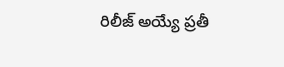రిలీజ్ అయ్యే ప్రతీ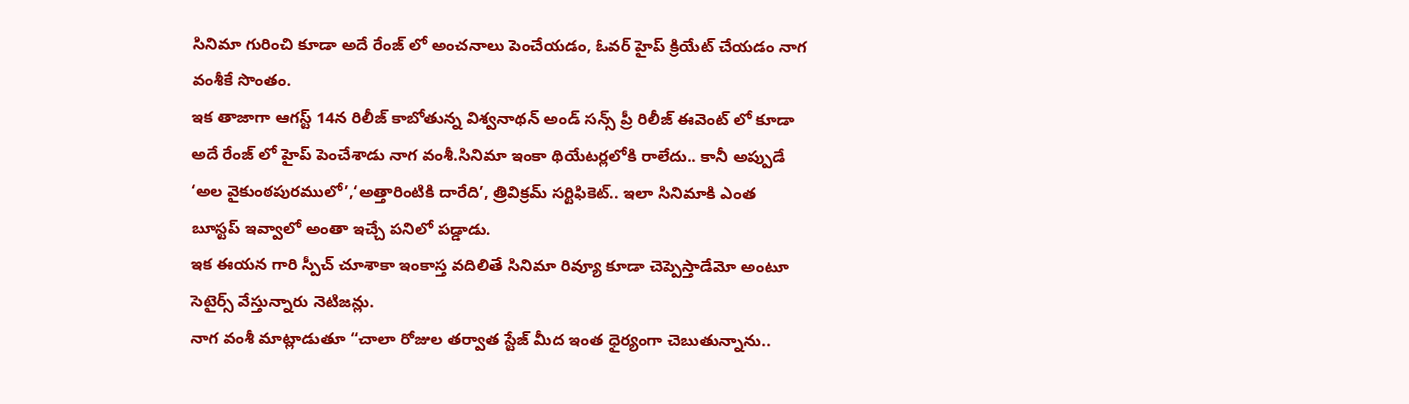సినిమా గురించి కూడా అదే రేంజ్ లో అంచనాలు పెంచేయడం, ఓవర్ హైప్ క్రియేట్ చేయడం నాగ వంశీకే సొంతం.
ఇక తాజాగా ఆగస్ట్ 14న రిలీజ్ కాబోతున్న విశ్వనాథన్ అండ్ సన్స్ ప్రీ రిలీజ్ ఈవెంట్ లో కూడా అదే రేంజ్ లో హైప్ పెంచేశాడు నాగ వంశీ.సినిమా ఇంకా థియేటర్లలోకి రాలేదు.. కానీ అప్పుడే ‘అల వైకుంఠపురములో’,‘అత్తారింటికి దారేది’, త్రివిక్రమ్ సర్టిఫికెట్.. ఇలా సినిమాకి ఎంత బూస్టప్ ఇవ్వాలో అంతా ఇచ్చే పనిలో పడ్డాడు.
ఇక ఈయన గారి స్పీచ్ చూశాకా ఇంకాస్త వదిలితే సినిమా రివ్యూ కూడా చెప్పెస్తాడేమో అంటూ సెటైర్స్ వేస్తున్నారు నెటిజన్లు.
నాగ వంశీ మాట్లాడుతూ “చాలా రోజుల తర్వాత స్టేజ్ మీద ఇంత ధైర్యంగా చెబుతున్నాను..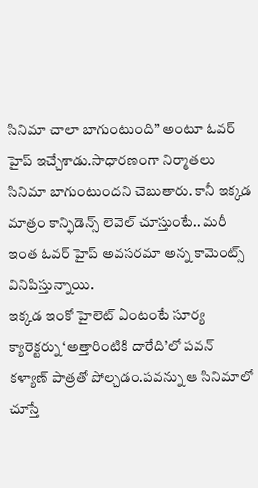సినిమా చాలా బాగుంటుంది” అంటూ ఓవర్ హైప్ ఇచ్చేశాడు.సాధారణంగా నిర్మాతలు సినిమా బాగుంటుందని చెబుతారు. కానీ ఇక్కడ మాత్రం కాన్ఫిడెన్స్ లెవెల్ చూస్తుంటే.. మరీ ఇంత ఓవర్ హైప్ అవసరమా అన్న కామెంట్స్ వినిపిస్తున్నాయి.
ఇక్కడ ఇంకో హైలెట్ ఏంటంటే సూర్య క్యారెక్టర్ను ‘అత్తారింటికి దారేది’లో పవన్ కళ్యాణ్ పాత్రతో పోల్చడం.పవన్ను ఆ సినిమాలో చూస్తే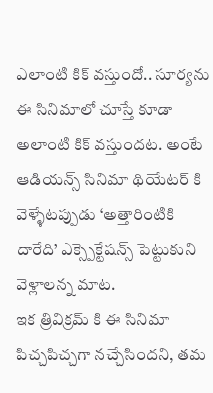ఎలాంటి కిక్ వస్తుందో.. సూర్యను ఈ సినిమాలో చూస్తే కూడా అలాంటి కిక్ వస్తుందట. అంటే ఆడియన్స్ సినిమా థియేటర్ కి వెళ్ళేటప్పుడు ‘అత్తారింటికి దారేది’ ఎక్స్పెక్టేషన్స్ పెట్టుకుని వెళ్లాలన్న మాట.
ఇక త్రివిక్రమ్ కి ఈ సినిమా పిచ్చపిచ్చగా నచ్చేసిందని, తమ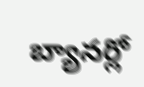బ్యానర్లో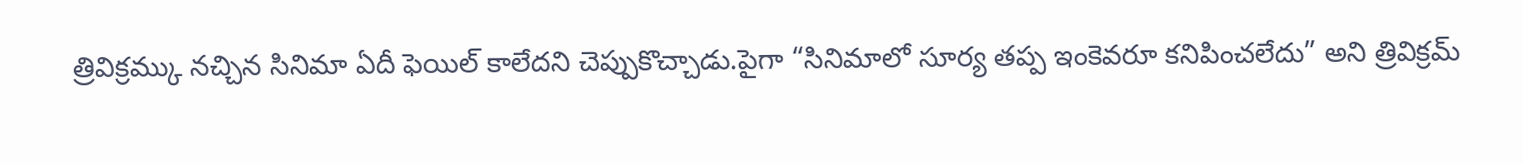త్రివిక్రమ్కు నచ్చిన సినిమా ఏదీ ఫెయిల్ కాలేదని చెప్పుకొచ్చాడు.పైగా “సినిమాలో సూర్య తప్ప ఇంకెవరూ కనిపించలేదు” అని త్రివిక్రమ్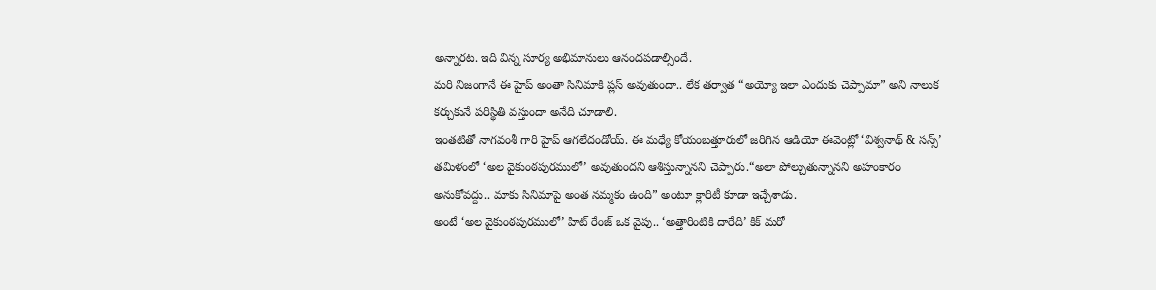అన్నారట. ఇది విన్న సూర్య అభిమానులు ఆనందపడాల్సిందే.
మరి నిజంగానే ఈ హైప్ అంతా సినిమాకి ప్లస్ అవుతుందా.. లేక తర్వాత “అయ్యో ఇలా ఎందుకు చెప్పామా” అని నాలుక కర్చుకునే పరిస్థితి వస్తుందా అనేది చూడాలి.
ఇంతటితో నాగవంశీ గారి హైప్ ఆగలేదండోయ్. ఈ మధ్యే కోయంబత్తూరులో జరిగిన ఆడియో ఈవెంట్లో ‘విశ్వనాథ్ & సన్స్’ తమిళంలో ‘అల వైకుంఠపురములో’ అవుతుందని ఆశిస్తున్నానని చెప్పారు.“అలా పోల్చుతున్నానని అహంకారం అనుకోవద్దు.. మాకు సినిమాపై అంత నమ్మకం ఉంది” అంటూ క్లారిటీ కూడా ఇచ్చేశాడు.
అంటే ‘అల వైకుంఠపురములో’ హిట్ రేంజ్ ఒక వైపు.. ‘అత్తారింటికి దారేది’ కిక్ మరో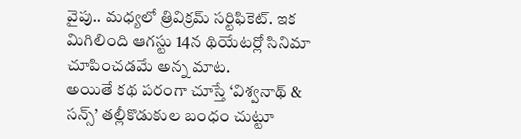వైపు.. మధ్యలో త్రివిక్రమ్ సర్టిఫికెట్. ఇక మిగిలింది ఆగస్టు 14న థియేటర్లో సినిమా చూపించడమే అన్న మాట.
అయితే కథ పరంగా చూస్తే ‘విశ్వనాథ్ & సన్స్’ తల్లీకొడుకుల బంధం చుట్టూ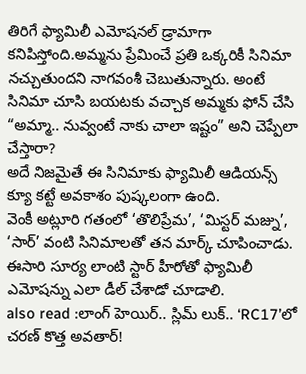తిరిగే ఫ్యామిలీ ఎమోషనల్ డ్రామాగా కనిపిస్తోంది.అమ్మను ప్రేమించే ప్రతి ఒక్కరికీ సినిమా నచ్చుతుందని నాగవంశీ చెబుతున్నారు. అంటే సినిమా చూసి బయటకు వచ్చాక అమ్మకు ఫోన్ చేసి “అమ్మా.. నువ్వంటే నాకు చాలా ఇష్టం” అని చెప్పేలా చేస్తారా?
అదే నిజమైతే ఈ సినిమాకు ఫ్యామిలీ ఆడియన్స్ క్యూ కట్టే అవకాశం పుష్కలంగా ఉంది.
వెంకీ అట్లూరి గతంలో ‘తొలిప్రేమ’, ‘మిస్టర్ మజ్ను’, ‘సార్’ వంటి సినిమాలతో తన మార్క్ చూపించాడు. ఈసారి సూర్య లాంటి స్టార్ హీరోతో ఫ్యామిలీ ఎమోషన్ను ఎలా డీల్ చేశాడో చూడాలి.
also read :లాంగ్ హెయిర్.. స్లిమ్ లుక్.. ‘RC17’లో చరణ్ కొత్త అవతార్!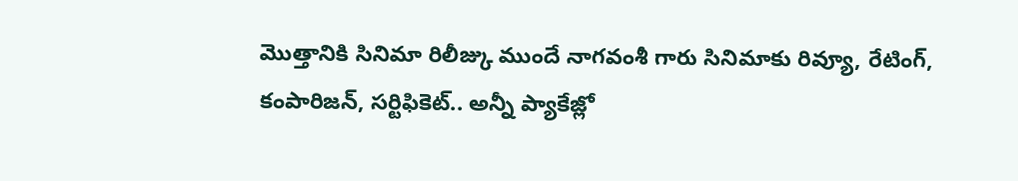మొత్తానికి సినిమా రిలీజ్కు ముందే నాగవంశీ గారు సినిమాకు రివ్యూ, రేటింగ్, కంపారిజన్, సర్టిఫికెట్.. అన్నీ ప్యాకేజ్లో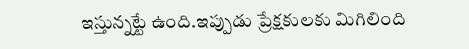ఇస్తున్నట్టే ఉంది.ఇప్పుడు ప్రేక్షకులకు మిగిలింది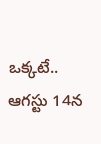ఒక్కటే.. ఆగస్టు 14న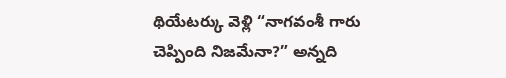థియేటర్కు వెళ్లి “నాగవంశీ గారు చెప్పింది నిజమేనా?” అన్నది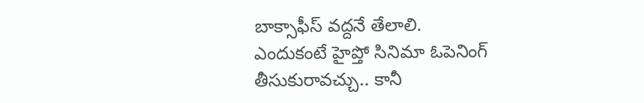బాక్సాఫీస్ వద్దనే తేలాలి.
ఎందుకంటే హైప్తో సినిమా ఓపెనింగ్ తీసుకురావచ్చు.. కానీ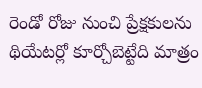రెండో రోజు నుంచి ప్రేక్షకులను థియేటర్లో కూర్చోబెట్టేది మాత్రం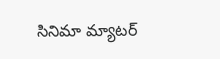సినిమా మ్యాటర్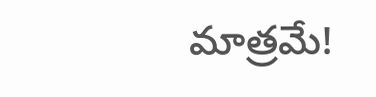మాత్రమే!